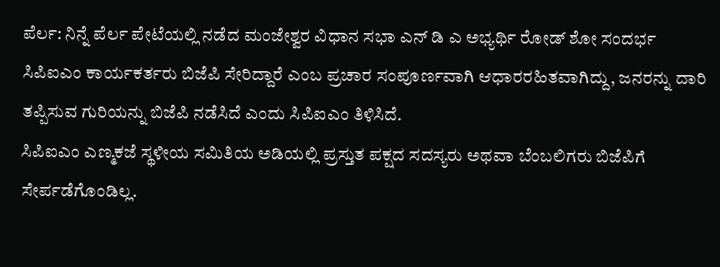ಪೆರ್ಲ: ನಿನ್ನೆ ಪೆರ್ಲ ಪೇಟೆಯಲ್ಲಿ ನಡೆದ ಮಂಜೇಶ್ವರ ವಿಧಾನ ಸಭಾ ಎನ್ ಡಿ ಎ ಅಭ್ಯರ್ಥಿ ರೋಡ್ ಶೋ ಸಂದರ್ಭ ಸಿಪಿಐಎಂ ಕಾರ್ಯಕರ್ತರು ಬಿಜೆಪಿ ಸೇರಿದ್ದಾರೆ ಎಂಬ ಪ್ರಚಾರ ಸಂಪೂರ್ಣವಾಗಿ ಆಧಾರರಹಿತವಾಗಿದ್ದು, ಜನರನ್ನು ದಾರಿ ತಪ್ಪಿಸುವ ಗುರಿಯನ್ನು ಬಿಜೆಪಿ ನಡೆಸಿದೆ ಎಂದು ಸಿಪಿಐಎಂ ತಿಳಿಸಿದೆ.
ಸಿಪಿಐಎಂ ಎಣ್ಮಕಜೆ ಸ್ಥಳೀಯ ಸಮಿತಿಯ ಅಡಿಯಲ್ಲಿ ಪ್ರಸ್ತುತ ಪಕ್ಷದ ಸದಸ್ಯರು ಅಥವಾ ಬೆಂಬಲಿಗರು ಬಿಜೆಪಿಗೆ ಸೇರ್ಪಡೆಗೊಂಡಿಲ್ಲ.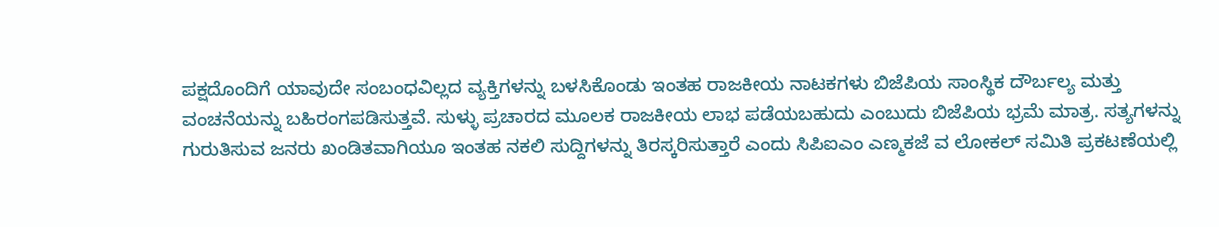ಪಕ್ಷದೊಂದಿಗೆ ಯಾವುದೇ ಸಂಬಂಧವಿಲ್ಲದ ವ್ಯಕ್ತಿಗಳನ್ನು ಬಳಸಿಕೊಂಡು ಇಂತಹ ರಾಜಕೀಯ ನಾಟಕಗಳು ಬಿಜೆಪಿಯ ಸಾಂಸ್ಥಿಕ ದೌರ್ಬಲ್ಯ ಮತ್ತು ವಂಚನೆಯನ್ನು ಬಹಿರಂಗಪಡಿಸುತ್ತವೆ. ಸುಳ್ಳು ಪ್ರಚಾರದ ಮೂಲಕ ರಾಜಕೀಯ ಲಾಭ ಪಡೆಯಬಹುದು ಎಂಬುದು ಬಿಜೆಪಿಯ ಭ್ರಮೆ ಮಾತ್ರ. ಸತ್ಯಗಳನ್ನು ಗುರುತಿಸುವ ಜನರು ಖಂಡಿತವಾಗಿಯೂ ಇಂತಹ ನಕಲಿ ಸುದ್ದಿಗಳನ್ನು ತಿರಸ್ಕರಿಸುತ್ತಾರೆ ಎಂದು ಸಿಪಿಐಎಂ ಎಣ್ಮಕಜೆ ವ ಲೋಕಲ್ ಸಮಿತಿ ಪ್ರಕಟಣೆಯಲ್ಲಿ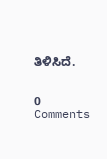ತಿಳಿಸಿದೆ.


0 Comments